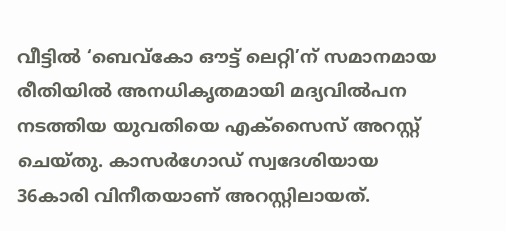വീട്ടില്‍ ‘ബെവ്‌കോ ഔട്ട് ലെറ്റി’ന് സമാനമായ രീതിയില്‍ അനധികൃതമായി മദ്യവില്‍പന നടത്തിയ യുവതിയെ എക്‌സൈസ് അറസ്റ്റ് ചെയ്തു. കാസര്‍ഗോഡ് സ്വദേശിയായ 36കാരി വിനീതയാണ് അറസ്റ്റിലായത്.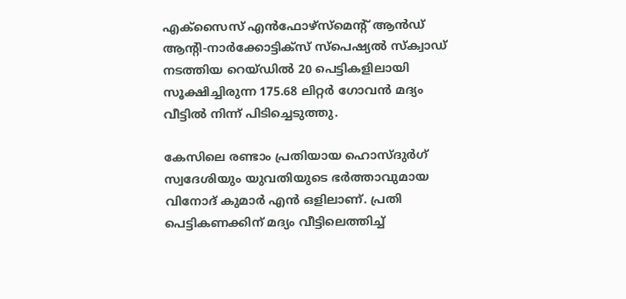എക്‌സൈസ് എന്‍ഫോഴ്സ്മെന്റ് ആന്‍ഡ് ആന്റി-നാര്‍ക്കോട്ടിക്സ് സ്പെഷ്യല്‍ സ്‌ക്വാഡ് നടത്തിയ റെയ്ഡില്‍ 20 പെട്ടികളിലായി സൂക്ഷിച്ചിരുന്ന 175.68 ലിറ്റര്‍ ഗോവന്‍ മദ്യം വീട്ടില്‍ നിന്ന് പിടിച്ചെടുത്തു.

കേസിലെ രണ്ടാം പ്രതിയായ ഹൊസ്ദുര്‍ഗ് സ്വദേശിയും യുവതിയുടെ ഭര്‍ത്താവുമായ വിനോദ് കുമാര്‍ എന്‍ ഒളിലാണ്. പ്രതി പെട്ടികണക്കിന് മദ്യം വീട്ടിലെത്തിച്ച്‌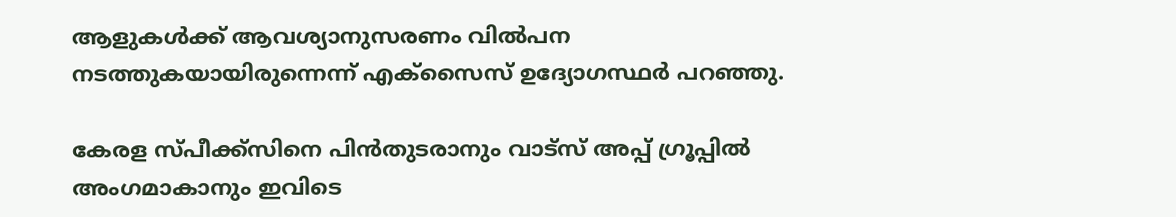ആളുകള്‍ക്ക് ആവശ്യാനുസരണം വില്‍പന നടത്തുകയായിരുന്നെന്ന് എക്‌സൈസ് ഉദ്യോഗസ്ഥര്‍ പറഞ്ഞു.

കേരള സ്പീക്ക്സിനെ പിൻതുടരാനും വാട്സ് അപ്പ് ഗ്രൂപ്പിൽ അംഗമാകാനും ഇവിടെ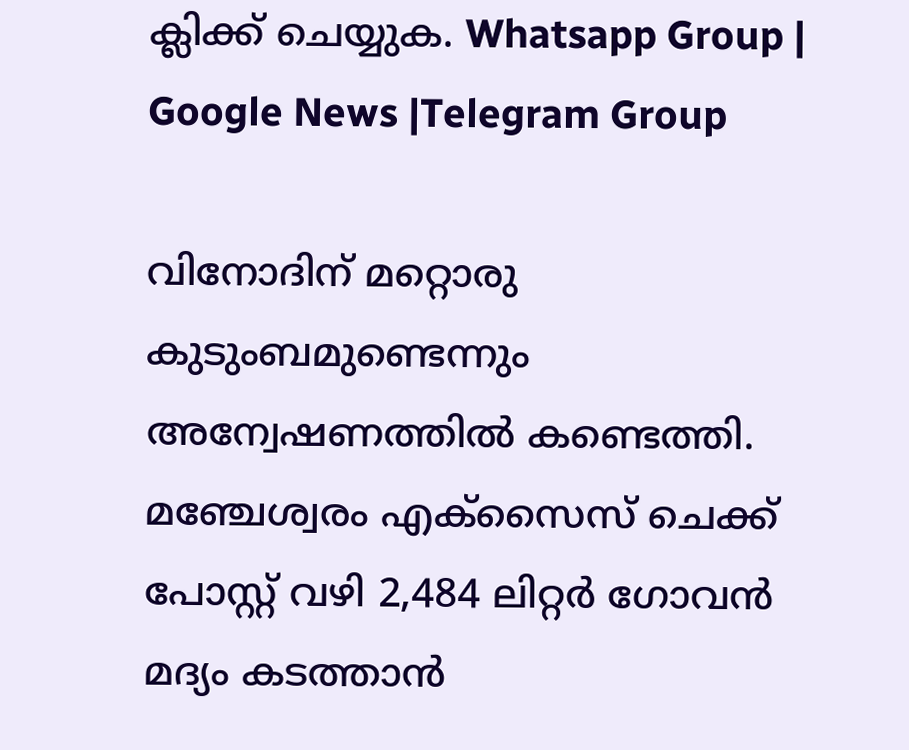ക്ലിക്ക് ചെയ്യുക. Whatsapp Group | Google News |Telegram Group

വിനോദിന് മറ്റൊരു കുടുംബമുണ്ടെന്നും അന്വേഷണത്തില്‍ കണ്ടെത്തി. മഞ്ചേശ്വരം എക്‌സൈസ് ചെക്ക് പോസ്റ്റ് വഴി 2,484 ലിറ്റര്‍ ഗോവന്‍ മദ്യം കടത്താന്‍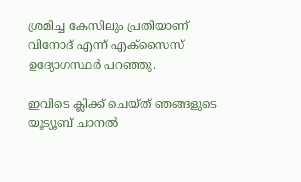ശ്രമിച്ച കേസിലും പ്രതിയാണ് വിനോദ് എന്ന് എക്‌സൈസ് ഉദ്യോഗസ്ഥര്‍ പറഞ്ഞു.

ഇവിടെ ക്ലിക്ക് ചെയ്ത് ഞങ്ങളുടെ യൂട്യൂബ് ചാനൽ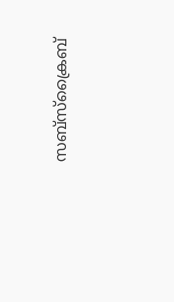സബ്സ്ക്രൈബ്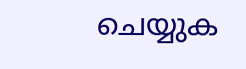ചെയ്യുക